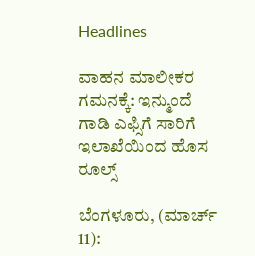Headlines

ವಾಹನ ಮಾಲೀಕರ ಗಮನಕ್ಕೆ: ಇನ್ಮುಂದೆ ಗಾಡಿ ಎಫ್ಸಿಗೆ ಸಾರಿಗೆ ಇಲಾಖೆಯಿಂದ ಹೊಸ ರೂಲ್ಸ್

ಬೆಂಗಳೂರು, (ಮಾರ್ಚ್ 11):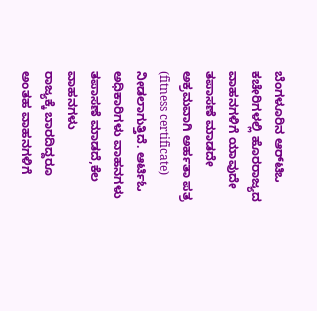ಬೆಂಗಳೂರಿನ ಆರ್‌ಟಿಒ ಕಚೇರಿಗಳಲ್ಲಿ ಹೊರರಾಜ್ಯದ ವಾಹನಗಳಿಗೆ ಯಾವುದೇ ತಪಾಸಣೆ ಮಾಡದೇ ಅಕ್ರಮವಾಗಿ ಅರ್ಹತಾ ಪತ್ರ (fitness certificate) ನೀಡಲಾಗುತ್ತಿದೆ. ಆರ್ಟಿಓ ಅಧಿಕಾರಿಗಳು ವಾಹನಗಳು ತಪಾಸಣೆ ಮಾಡದೆ,ಕೆಲ ವಾಹನಗಳು ರಾಜ್ಯಕ್ಕೆ ‌ಬಾರದಿದ್ದರೂ ಅಂತಹ ವಾಹನಗಳಿಗೆ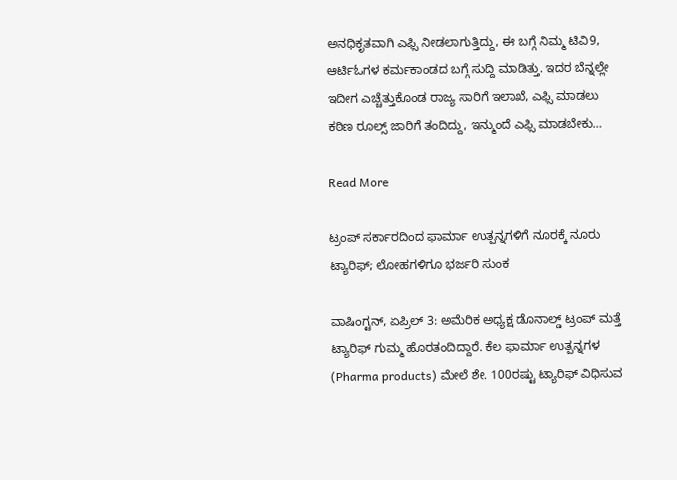ಅನಧಿಕೃತವಾಗಿ ಎಫ್ಸಿ ನೀಡಲಾಗುತ್ತಿದ್ದು, ಈ ಬಗ್ಗೆ ನಿಮ್ಮ ಟಿವಿ9, ಆರ್ಟಿಓಗಳ ಕರ್ಮಕಾಂಡದ ಬಗ್ಗೆ ಸುದ್ದಿ ಮಾಡಿತ್ತು. ಇದರ ಬೆನ್ನಲ್ಲೇ ಇದೀಗ ಎಚ್ಚೆತ್ತುಕೊಂಡ ರಾಜ್ಯ ಸಾರಿಗೆ ಇಲಾಖೆ, ಎಫ್ಸಿ ಮಾಡಲು ಕಠಿಣ ರೂಲ್ಸ್ ಜಾರಿಗೆ ತಂದಿದ್ದು, ಇನ್ಮುಂದೆ ಎಫ್ಸಿ ಮಾಡಬೇಕು…

Read More

ಟ್ರಂಪ್ ಸರ್ಕಾರದಿಂದ ಫಾರ್ಮಾ ಉತ್ಪನ್ನಗಳಿಗೆ ನೂರಕ್ಕೆ ನೂರು ಟ್ಯಾರಿಫ್; ಲೋಹಗಳಿಗೂ ಭರ್ಜರಿ ಸುಂಕ

ವಾಷಿಂಗ್ಟನ್, ಏಪ್ರಿಲ್ 3: ಅಮೆರಿಕ ಅಧ್ಯಕ್ಷ ಡೊನಾಲ್ಡ್ ಟ್ರಂಪ್ ಮತ್ತೆ ಟ್ಯಾರಿಫ್ ಗುಮ್ಮ ಹೊರತಂದಿದ್ದಾರೆ. ಕೆಲ ಫಾರ್ಮಾ ಉತ್ಪನ್ನಗಳ (Pharma products) ಮೇಲೆ ಶೇ. 100ರಷ್ಟು ಟ್ಯಾರಿಫ್ ವಿಧಿಸುವ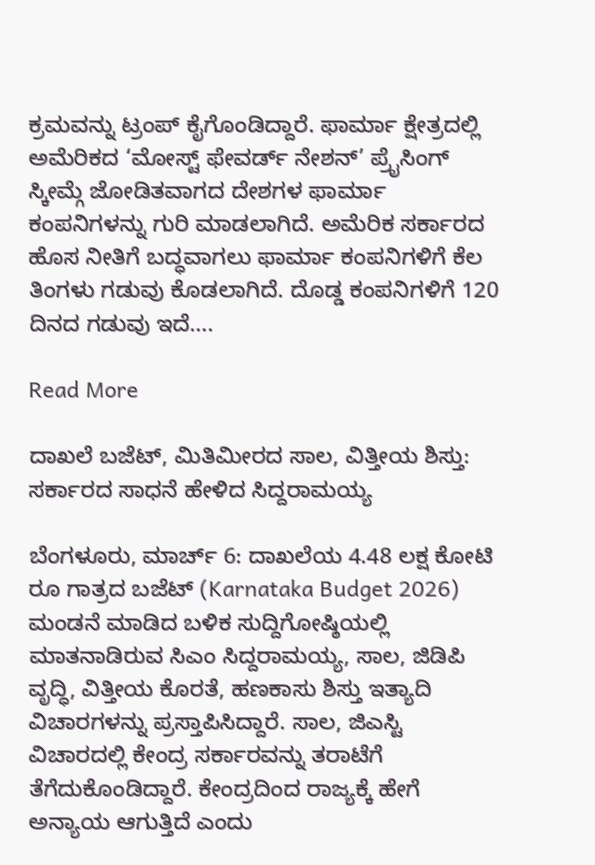ಕ್ರಮವನ್ನು ಟ್ರಂಪ್ ಕೈಗೊಂಡಿದ್ದಾರೆ. ಫಾರ್ಮಾ ಕ್ಷೇತ್ರದಲ್ಲಿ ಅಮೆರಿಕದ ‘ಮೋಸ್ಟ್ ಫೇವರ್ಡ್ ನೇಶನ್’ ಪ್ರೈಸಿಂಗ್ ಸ್ಕೀಮ್ಗೆ ಜೋಡಿತವಾಗದ ದೇಶಗಳ ಫಾರ್ಮಾ ಕಂಪನಿಗಳನ್ನು ಗುರಿ ಮಾಡಲಾಗಿದೆ. ಅಮೆರಿಕ ಸರ್ಕಾರದ ಹೊಸ ನೀತಿಗೆ ಬದ್ಧವಾಗಲು ಫಾರ್ಮಾ ಕಂಪನಿಗಳಿಗೆ ಕೆಲ ತಿಂಗಳು ಗಡುವು ಕೊಡಲಾಗಿದೆ. ದೊಡ್ಡ ಕಂಪನಿಗಳಿಗೆ 120 ದಿನದ ಗಡುವು ಇದೆ….

Read More

ದಾಖಲೆ ಬಜೆಟ್, ಮಿತಿಮೀರದ ಸಾಲ, ವಿತ್ತೀಯ ಶಿಸ್ತು: ಸರ್ಕಾರದ ಸಾಧನೆ ಹೇಳಿದ ಸಿದ್ದರಾಮಯ್ಯ

ಬೆಂಗಳೂರು, ಮಾರ್ಚ್ 6: ದಾಖಲೆಯ 4.48 ಲಕ್ಷ ಕೋಟಿ ರೂ ಗಾತ್ರದ ಬಜೆಟ್ (Karnataka Budget 2026) ಮಂಡನೆ ಮಾಡಿದ ಬಳಿಕ ಸುದ್ದಿಗೋಷ್ಠಿಯಲ್ಲಿ ಮಾತನಾಡಿರುವ ಸಿಎಂ ಸಿದ್ದರಾಮಯ್ಯ, ಸಾಲ, ಜಿಡಿಪಿ ವೃದ್ಧಿ, ವಿತ್ತೀಯ ಕೊರತೆ, ಹಣಕಾಸು ಶಿಸ್ತು ಇತ್ಯಾದಿ ವಿಚಾರಗಳನ್ನು ಪ್ರಸ್ತಾಪಿಸಿದ್ದಾರೆ. ಸಾಲ, ಜಿಎಸ್ಟಿ ವಿಚಾರದಲ್ಲಿ ಕೇಂದ್ರ ಸರ್ಕಾರವನ್ನು ತರಾಟೆಗೆ ತೆಗೆದುಕೊಂಡಿದ್ದಾರೆ. ಕೇಂದ್ರದಿಂದ ರಾಜ್ಯಕ್ಕೆ ಹೇಗೆ ಅನ್ಯಾಯ ಆಗುತ್ತಿದೆ ಎಂದು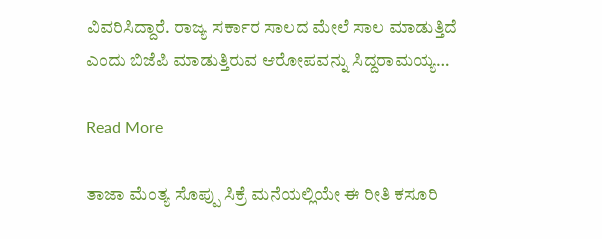ವಿವರಿಸಿದ್ದಾರೆ. ರಾಜ್ಯ ಸರ್ಕಾರ ಸಾಲದ ಮೇಲೆ ಸಾಲ ಮಾಡುತ್ತಿದೆ ಎಂದು ಬಿಜೆಪಿ ಮಾಡುತ್ತಿರುವ ಆರೋಪವನ್ನು ಸಿದ್ದರಾಮಯ್ಯ…

Read More

ತಾಜಾ ಮೆಂತ್ಯ ಸೊಪ್ಪು ಸಿಕ್ರೆ ಮನೆಯಲ್ಲಿಯೇ ಈ ರೀತಿ ಕಸೂರಿ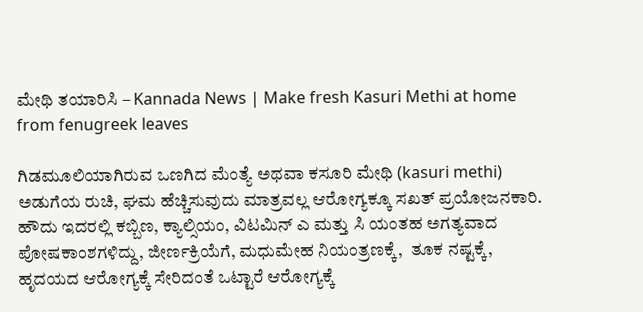ಮೇಥಿ ತಯಾರಿಸಿ – Kannada News | Make fresh Kasuri Methi at home from fenugreek leaves

ಗಿಡಮೂಲಿಯಾಗಿರುವ ಒಣಗಿದ ಮೆಂತ್ಯೆ ಅಥವಾ ಕಸೂರಿ ಮೇಥಿ (kasuri methi) ಅಡುಗೆಯ ರುಚಿ, ಘಮ ಹೆಚ್ಚಿಸುವುದು ಮಾತ್ರವಲ್ಲ ಆರೋಗ್ಯಕ್ಕೂ ಸಖತ್‌ ಪ್ರಯೋಜನಕಾರಿ. ಹೌದು ಇದರಲ್ಲಿ ಕಬ್ಬಿಣ, ಕ್ಯಾಲ್ಸಿಯಂ, ವಿಟಮಿನ್‌ ಎ ಮತ್ತು ಸಿ ಯಂತಹ ಅಗತ್ಯವಾದ ಪೋಷಕಾಂಶಗಳಿದ್ದು, ಜೀರ್ಣಕ್ರಿಯೆಗೆ, ಮಧುಮೇಹ ನಿಯಂತ್ರಣಕ್ಕೆ,  ತೂಕ ನಷ್ಟಕ್ಕೆ, ಹೃದಯದ ಆರೋಗ್ಯಕ್ಕೆ ಸೇರಿದಂತೆ ಒಟ್ಟಾರೆ ಆರೋಗ್ಯಕ್ಕೆ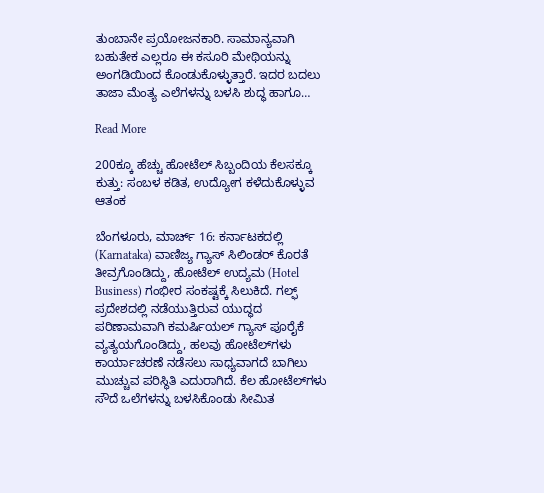ತುಂಬಾನೇ ಪ್ರಯೋಜನಕಾರಿ. ಸಾಮಾನ್ಯವಾಗಿ ಬಹುತೇಕ ಎಲ್ಲರೂ ಈ ಕಸೂರಿ ಮೇಥಿಯನ್ನು ಅಂಗಡಿಯಿಂದ ಕೊಂಡುಕೊಳ್ಳುತ್ತಾರೆ. ಇದರ ಬದಲು ತಾಜಾ ಮೆಂತ್ಯ ಎಲೆಗಳನ್ನು ಬಳಸಿ ಶುದ್ಧ ಹಾಗೂ…

Read More

200ಕ್ಕೂ ಹೆಚ್ಚು ಹೋಟೆಲ್‌ ಸಿಬ್ಬಂದಿಯ ಕೆಲಸಕ್ಕೂ ಕುತ್ತು: ಸಂಬಳ ಕಡಿತ, ಉದ್ಯೋಗ ಕಳೆದುಕೊಳ್ಳುವ ಆತಂಕ

ಬೆಂಗಳೂರು, ಮಾರ್ಚ್ 16: ಕರ್ನಾಟಕದಲ್ಲಿ (Karnataka) ವಾಣಿಜ್ಯ ಗ್ಯಾಸ್ ಸಿಲಿಂಡರ್ ಕೊರತೆ ತೀವ್ರಗೊಂಡಿದ್ದು, ಹೋಟೆಲ್ ಉದ್ಯಮ (Hotel Business) ಗಂಭೀರ ಸಂಕಷ್ಟಕ್ಕೆ ಸಿಲುಕಿದೆ. ಗಲ್ಫ್ ಪ್ರದೇಶದಲ್ಲಿ ನಡೆಯುತ್ತಿರುವ ಯುದ್ಧದ ಪರಿಣಾಮವಾಗಿ ಕಮರ್ಷಿಯಲ್ ಗ್ಯಾಸ್ ಪೂರೈಕೆ ವ್ಯತ್ಯಯಗೊಂಡಿದ್ದು, ಹಲವು ಹೋಟೆಲ್‌ಗಳು ಕಾರ್ಯಾಚರಣೆ ನಡೆಸಲು ಸಾಧ್ಯವಾಗದೆ ಬಾಗಿಲು ಮುಚ್ಚುವ ಪರಿಸ್ಥಿತಿ ಎದುರಾಗಿದೆ. ಕೆಲ ಹೋಟೆಲ್‌ಗಳು ಸೌದೆ ಒಲೆಗಳನ್ನು ಬಳಸಿಕೊಂಡು ಸೀಮಿತ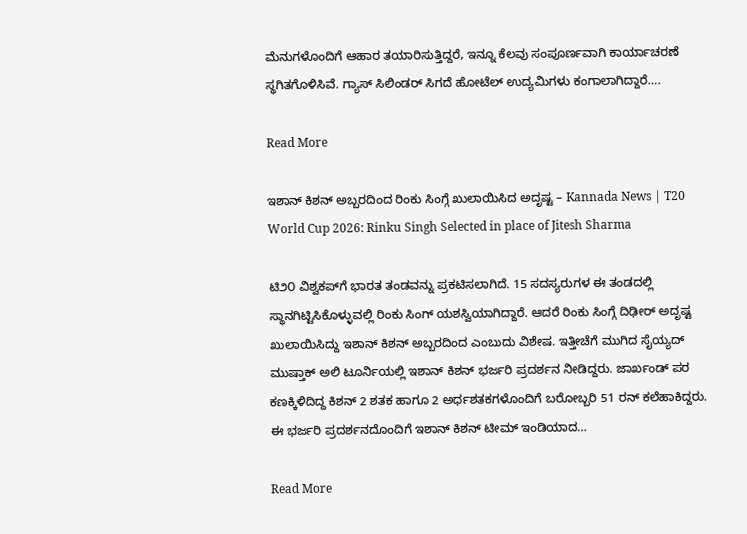ಮೆನುಗಳೊಂದಿಗೆ ಆಹಾರ ತಯಾರಿಸುತ್ತಿದ್ದರೆ, ಇನ್ನೂ ಕೆಲವು ಸಂಪೂರ್ಣವಾಗಿ ಕಾರ್ಯಾಚರಣೆ ಸ್ಥಗಿತಗೊಳಿಸಿವೆ. ಗ್ಯಾಸ್ ಸಿಲಿಂಡರ್ ಸಿಗದೆ ಹೋಟೆಲ್ ಉದ್ಯಮಿಗಳು ಕಂಗಾಲಾಗಿದ್ದಾರೆ….

Read More

ಇಶಾನ್ ಕಿಶನ್ ಅಬ್ಬರದಿಂದ ರಿಂಕು ಸಿಂಗ್ಗೆ ಖುಲಾಯಿಸಿದ ಅದೃಷ್ಟ – Kannada News | T20 World Cup 2026: Rinku Singh Selected in place of Jitesh Sharma

ಟಿ೨೦ ವಿಶ್ವಕಪ್‌ಗೆ ಭಾರತ ತಂಡವನ್ನು ಪ್ರಕಟಿಸಲಾಗಿದೆ. 15 ಸದಸ್ಯರುಗಳ ಈ ತಂಡದಲ್ಲಿ ಸ್ಥಾನಗಿಟ್ಟಿಸಿಕೊಳ್ಳುವಲ್ಲಿ ರಿಂಕು ಸಿಂಗ್ ಯಶಸ್ವಿಯಾಗಿದ್ದಾರೆ. ಆದರೆ ರಿಂಕು ಸಿಂಗ್ಗೆ ದಿಢೀರ್ ಅದೃಷ್ಟ ಖುಲಾಯಿಸಿದ್ದು ಇಶಾನ್ ಕಿಶನ್ ಅಬ್ಬರದಿಂದ ಎಂಬುದು ವಿಶೇಷ. ಇತ್ತೀಚೆಗೆ ಮುಗಿದ ಸೈಯ್ಯದ್ ಮುಷ್ತಾಕ್ ಅಲಿ ಟೂರ್ನಿಯಲ್ಲಿ ಇಶಾನ್ ಕಿಶನ್ ಭರ್ಜರಿ ಪ್ರದರ್ಶನ ನೀಡಿದ್ದರು. ಜಾರ್ಖಂಡ್ ಪರ ಕಣಕ್ಕಿಳಿದಿದ್ದ ಕಿಶನ್ 2 ಶತಕ ಹಾಗೂ 2 ಅರ್ಧಶತಕಗಳೊಂದಿಗೆ ಬರೋಬ್ಬರಿ 51 ರನ್ ಕಲೆಹಾಕಿದ್ದರು. ಈ ಭರ್ಜರಿ ಪ್ರದರ್ಶನದೊಂದಿಗೆ ಇಶಾನ್ ಕಿಶನ್ ಟೀಮ್ ಇಂಡಿಯಾದ…

Read More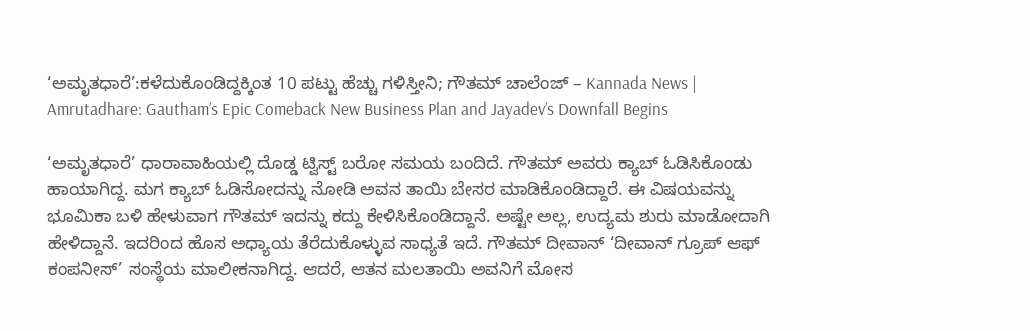‘ಅಮೃತಧಾರೆ’:ಕಳೆದುಕೊಂಡಿದ್ದಕ್ಕಿಂತ 10 ಪಟ್ಟು ಹೆಚ್ಚು ಗಳಿಸ್ತೀನಿ; ಗೌತಮ್ ಚಾಲೆಂಜ್ – Kannada News | Amrutadhare: Gautham’s Epic Comeback New Business Plan and Jayadev’s Downfall Begins

‘ಅಮೃತಧಾರೆ’ ಧಾರಾವಾಹಿಯಲ್ಲಿ ದೊಡ್ಡ ಟ್ವಿಸ್ಟ್ ಬರೋ ಸಮಯ ಬಂದಿದೆ. ಗೌತಮ್ ಅವರು ಕ್ಯಾಬ್ ಓಡಿಸಿಕೊಂಡು ಹಾಯಾಗಿದ್ದ. ಮಗ ಕ್ಯಾಬ್ ಓಡಿಸೋದನ್ನು ನೋಡಿ ಅವನ ತಾಯಿ ಬೇಸರ ಮಾಡಿಕೊಂಡಿದ್ದಾರೆ. ಈ ವಿಷಯವನ್ನು ಭೂಮಿಕಾ ಬಳಿ ಹೇಳುವಾಗ ಗೌತಮ್ ಇದನ್ನು ಕದ್ದು ಕೇಳಿಸಿಕೊಂಡಿದ್ದಾನೆ. ಅಷ್ಟೇ ಅಲ್ಲ, ಉದ್ಯಮ ಶುರು ಮಾಡೋದಾಗಿ ಹೇಳಿದ್ದಾನೆ. ಇದರಿಂದ ಹೊಸ ಅಧ್ಯಾಯ ತೆರೆದುಕೊಳ್ಳುವ ಸಾಧ್ಯತೆ ಇದೆ. ಗೌತಮ್ ದೀವಾನ್ ‘ದೀವಾನ್ ಗ್ರೂಪ್ ಆಫ್ ಕಂಪನೀಸ್’ ಸಂಸ್ಥೆಯ ಮಾಲೀಕನಾಗಿದ್ದ. ಆದರೆ, ಆತನ ಮಲತಾಯಿ ಅವನಿಗೆ ಮೋಸ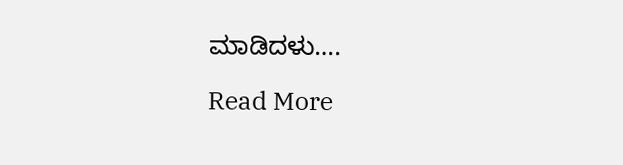ಮಾಡಿದಳು….

Read More